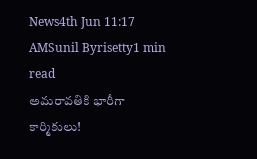News4th Jun 11:17 AMSunil Byrisetty1 min read
అమరావతికి భారీగా కార్మికులు!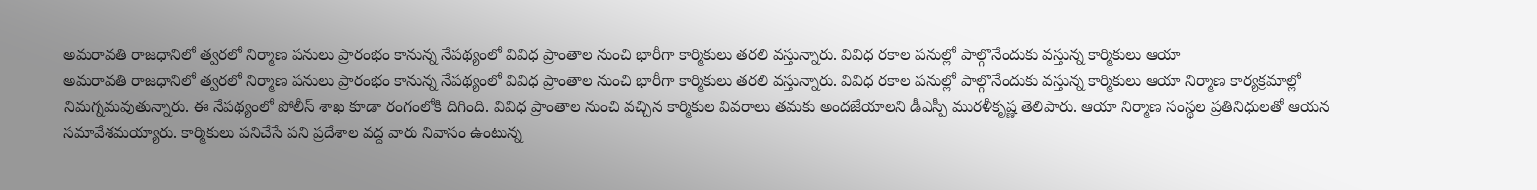అమరావతి రాజధానిలో త్వరలో నిర్మాణ పనులు ప్రారంభం కానున్న నేపథ్యంలో వివిధ ప్రాంతాల నుంచి భారీగా కార్మికులు తరలి వస్తున్నారు. వివిధ రకాల పనుల్లో పాల్గొనేందుకు వస్తున్న కార్మికులు ఆయా
అమరావతి రాజధానిలో త్వరలో నిర్మాణ పనులు ప్రారంభం కానున్న నేపథ్యంలో వివిధ ప్రాంతాల నుంచి భారీగా కార్మికులు తరలి వస్తున్నారు. వివిధ రకాల పనుల్లో పాల్గొనేందుకు వస్తున్న కార్మికులు ఆయా నిర్మాణ కార్యక్రమాల్లో నిమగ్నమవుతున్నారు. ఈ నేపథ్యంలో పోలీస్ శాఖ కూడా రంగంలోకి దిగింది. వివిధ ప్రాంతాల నుంచి వచ్చిన కార్మికుల వివరాలు తమకు అందజేయాలని డీఎస్పీ మురళీకృష్ణ తెలిపారు. ఆయా నిర్మాణ సంస్థల ప్రతినిధులతో ఆయన సమావేశమయ్యారు. కార్మికులు పనిచేసే పని ప్రదేశాల వద్ద వారు నివాసం ఉంటున్న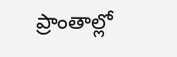ప్రాంతాల్లో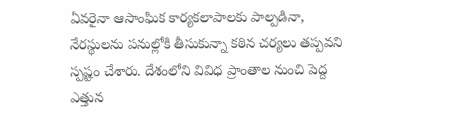ఏవరైనా ఆసాంఘిక కార్యకలాపాలకు పాల్పడినా, నేరస్థులను పనుల్లోకి తీసుకున్నా కఠిన చర్యలు తప్పవని స్పష్టం చేశారు. దేశంలోని వివిధ ప్రాంతాల నుంచి పెద్ద ఎత్తున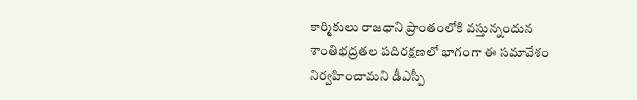కార్మికులు రాజధాని ప్రాంతంలోకి వస్తున్నందున శాంతిభద్రతల పదిరక్షణలో భాగంగా ఈ సమావేశం నిర్వహించామని డీఎస్పీ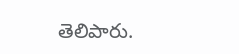తెలిపారు.